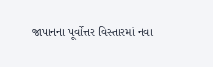જાપાનના પૂર્વોત્તર વિસ્તારમાં નવા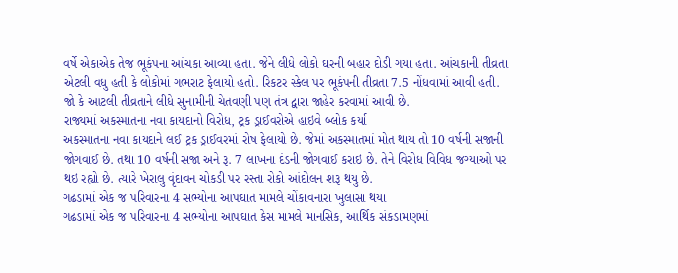વર્ષે એકાએક તેજ ભૂકંપના આંચકા આવ્યા હતા. જેને લીધે લોકો ઘરની બહાર દોડી ગયા હતા. આંચકાની તીવ્રતા એટલી વધુ હતી કે લોકોમાં ગભરાટ ફેલાયો હતો. રિકટર સ્કેલ પર ભૂકંપની તીવ્રતા 7.5 નોંધવામાં આવી હતી. જો કે આટલી તીવ્રતાને લીધે સુનામીની ચેતવણી પણ તંત્ર દ્વારા જાહેર કરવામાં આવી છે.
રાજ્યમાં અકસ્માતના નવા કાયદાનો વિરોધ, ટ્રક ડ્રાઈવરોએ હાઇવે બ્લોક કર્યા
અકસ્માતના નવા કાયદાને લઈ ટ્રક ડ્રાઈવરમાં રોષ ફેલાયો છે. જેમાં અકસ્માતમાં મોત થાય તો 10 વર્ષની સજાની જોગવાઈ છે. તથા 10 વર્ષની સજા અને રૂ. 7 લાખના દંડની જોગવાઈ કરાઇ છે. તેને વિરોધ વિવિધ જગ્યાઓ પર થઇ રહ્યો છે. ત્યારે ખેરાલુ વૃંદાવન ચોકડી પર રસ્તા રોકો આંદોલન શરૂ થયુ છે.
ગઢડામાં એક જ પરિવારના 4 સભ્યોના આપઘાત મામલે ચોંકાવનારા ખુલાસા થયા
ગઢડામાં એક જ પરિવારના 4 સભ્યોના આપઘાત કેસ મામલે માનસિક, આર્થિક સંકડામણમાં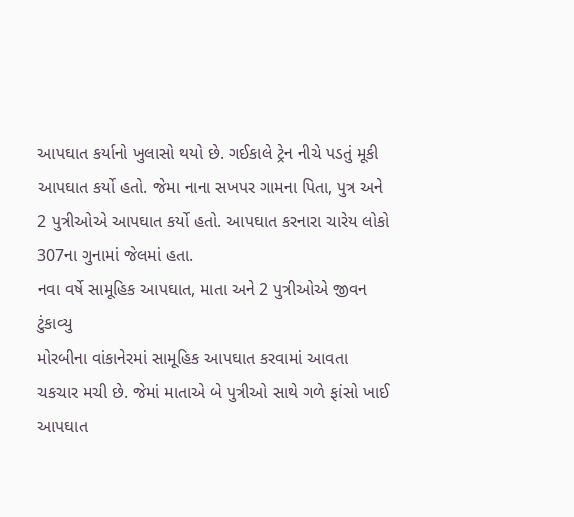આપઘાત કર્યાનો ખુલાસો થયો છે. ગઈકાલે ટ્રેન નીચે પડતું મૂકી આપઘાત કર્યો હતો. જેમા નાના સખપર ગામના પિતા, પુત્ર અને 2 પુત્રીઓએ આપઘાત કર્યો હતો. આપઘાત કરનારા ચારેય લોકો 307ના ગુનામાં જેલમાં હતા.
નવા વર્ષે સામૂહિક આપઘાત, માતા અને 2 પુત્રીઓએ જીવન ટુંકાવ્યુ
મોરબીના વાંકાનેરમાં સામૂહિક આપઘાત કરવામાં આવતા ચકચાર મચી છે. જેમાં માતાએ બે પુત્રીઓ સાથે ગળે ફાંસો ખાઈ આપઘાત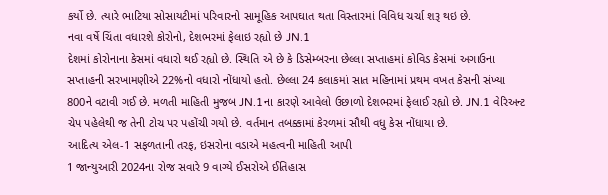કર્યો છે. ત્યારે ભાટિયા સોસાયટીમાં પરિવારનો સામૂહિક આપઘાત થતા વિસ્તારમાં વિવિધ ચર્ચા શરૂ થઇ છે.
નવા વર્ષે ચિંતા વધારશે કોરોનો, દેશભરમાં ફેલાઇ રહ્યો છે JN.1
દેશમાં કોરોનાના કેસમાં વધારો થઈ રહ્યો છે. સ્થિતિ એ છે કે ડિસેમ્બરના છેલ્લા સપ્તાહમાં કોવિડ કેસમાં અગાઉના સપ્તાહની સરખામણીએ 22%નો વધારો નોંધાયો હતો. છેલ્લા 24 કલાકમાં સાત મહિનામાં પ્રથમ વખત કેસની સંખ્યા 800ને વટાવી ગઈ છે. મળતી માહિતી મુજબ JN.1ના કારણે આવેલો ઉછાળો દેશભરમાં ફેલાઈ રહ્યો છે. JN.1 વેરિઅન્ટ ચેપ પહેલેથી જ તેની ટોચ પર પહોંચી ગયો છે. વર્તમાન તબક્કામાં કેરળમાં સૌથી વધુ કેસ નોંધાયા છે.
આદિત્ય એલ-1 સફળતાની તરફ, ઇસરોના વડાએ મહત્વની માહિતી આપી
1 જાન્યુઆરી 2024ના રોજ સવારે 9 વાગ્યે ઈસરોએ ઈતિહાસ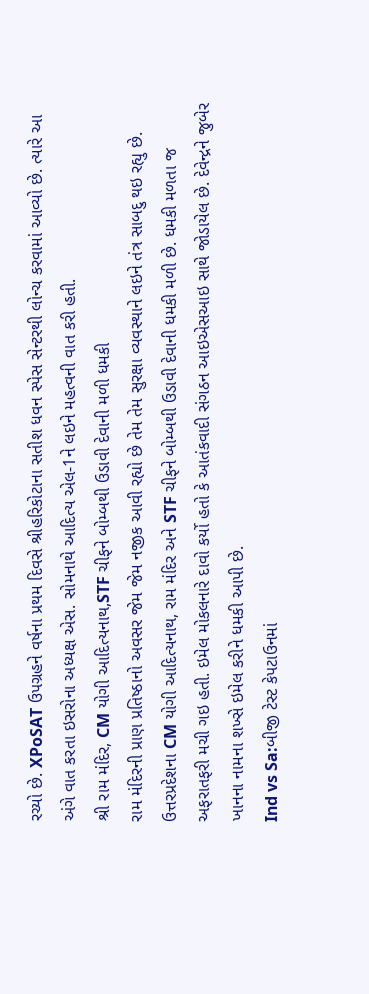રચ્યો છે. XPoSAT ઉપગ્રહને વર્ષના પ્રથમ દિવસે શ્રીહરિકોટાના સતીશ ધવન સ્પેસ સેન્ટરથી લોન્ચ કરવામાં આવ્યો છે. ત્યારે આ અંગે વાત કરતા ઇસરોના અધ્યક્ષ એસ. સોમનાથે આદિત્ય એલ-1ને લઇને મહત્વની વાત કરી હતી.
શ્રી રામ મંદિર, CM યોગી આદિત્યનાથ,STF ચીફને બોમ્બથી ઉડાવી દેવાની મળી ધમકી
રામ મંદિરની પ્રાણ પ્રતિષ્ઠાનો અવસર જેમ જેમ નજીક આવી રહ્યો છે તેમ તેમ સુરક્ષા વ્યવસ્થાને લઇને તંત્ર સાબદુ થઇ રહ્યુ છે. ઉત્તરપ્રદેશના CM યોગી આદિત્યનાથ, રામ મંદિર અને STF ચીફને બોમ્બથી ઉડાવી દેવાની ધમકી મળી છે. ધમકી મળતા જ અફરાતફરી મચી ગઇ હતી. ઇમેલ મોકલનારે દાવો કર્યો હતો કે આતંકવાદી સંગઠન આઇએસઆઇ સાથે જોડાયેલ છે. દેવેન્દ્રને જુબેર ખાનના નામના શખ્સે ઇમેલ કરીને ધમકી આપી છે.
Ind vs Sa:બીજી ટેસ્ટ કેપટાઉનમાં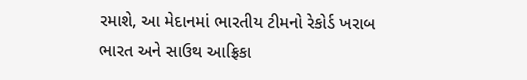રમાશે, આ મેદાનમાં ભારતીય ટીમનો રેકોર્ડ ખરાબ
ભારત અને સાઉથ આફ્રિકા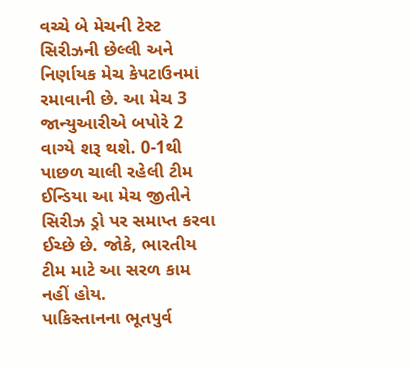વચ્ચે બે મેચની ટેસ્ટ સિરીઝની છેલ્લી અને નિર્ણાયક મેચ કેપટાઉનમાં રમાવાની છે. આ મેચ 3 જાન્યુઆરીએ બપોરે 2 વાગ્યે શરૂ થશે. 0-1થી પાછળ ચાલી રહેલી ટીમ ઈન્ડિયા આ મેચ જીતીને સિરીઝ ડ્રો પર સમાપ્ત કરવા ઈચ્છે છે. જોકે, ભારતીય ટીમ માટે આ સરળ કામ નહીં હોય.
પાકિસ્તાનના ભૂતપુર્વ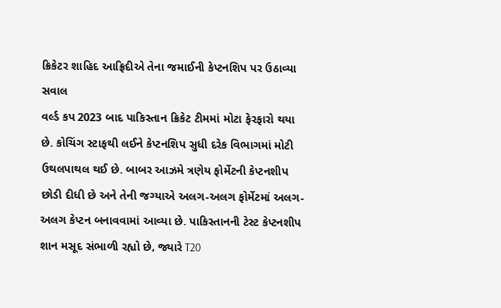ક્રિકેટર શાહિદ આફ્રિદીએ તેના જમાઈની કેપ્ટનશિપ પર ઉઠાવ્યા સવાલ
વર્લ્ડ કપ 2023 બાદ પાકિસ્તાન ક્રિકેટ ટીમમાં મોટા ફેરફારો થયા છે. કોચિંગ સ્ટાફથી લઈને કેપ્ટનશિપ સુધી દરેક વિભાગમાં મોટી ઉથલપાથલ થઈ છે. બાબર આઝમે ત્રણેય ફોર્મેટની કેપ્ટનશીપ છોડી દીધી છે અને તેની જગ્યાએ અલગ-અલગ ફોર્મેટમાં અલગ-અલગ કેપ્ટન બનાવવામાં આવ્યા છે. પાકિસ્તાનની ટેસ્ટ કેપ્ટનશીપ શાન મસૂદ સંભાળી રહ્યો છે, જ્યારે T20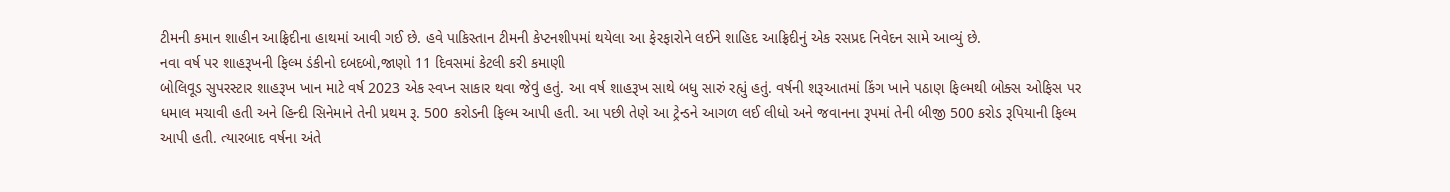ટીમની કમાન શાહીન આફ્રિદીના હાથમાં આવી ગઈ છે. હવે પાકિસ્તાન ટીમની કેપ્ટનશીપમાં થયેલા આ ફેરફારોને લઈને શાહિદ આફ્રિદીનું એક રસપ્રદ નિવેદન સામે આવ્યું છે.
નવા વર્ષ પર શાહરૂખની ફિલ્મ ડંકીનો દબદબો,જાણો 11 દિવસમાં કેટલી કરી કમાણી
બોલિવૂડ સુપરસ્ટાર શાહરૂખ ખાન માટે વર્ષ 2023 એક સ્વપ્ન સાકાર થવા જેવું હતું. આ વર્ષ શાહરૂખ સાથે બધુ સારું રહ્યું હતું. વર્ષની શરૂઆતમાં કિંગ ખાને પઠાણ ફિલ્મથી બોક્સ ઓફિસ પર ધમાલ મચાવી હતી અને હિન્દી સિનેમાને તેની પ્રથમ રૂ. 500 કરોડની ફિલ્મ આપી હતી. આ પછી તેણે આ ટ્રેન્ડને આગળ લઈ લીધો અને જવાનના રૂપમાં તેની બીજી 500 કરોડ રૂપિયાની ફિલ્મ આપી હતી. ત્યારબાદ વર્ષના અંતે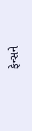ફેન્સને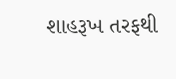શાહરૂખ તરફથી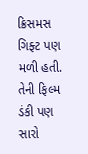ક્રિસમસ ગિફ્ટ પણ મળી હતી. તેની ફિલ્મ ડંકી પણ સારો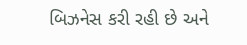બિઝનેસ કરી રહી છે અને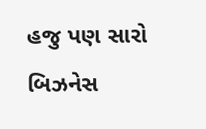હજુ પણ સારો બિઝનેસ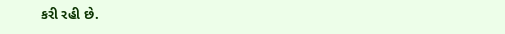કરી રહી છે.